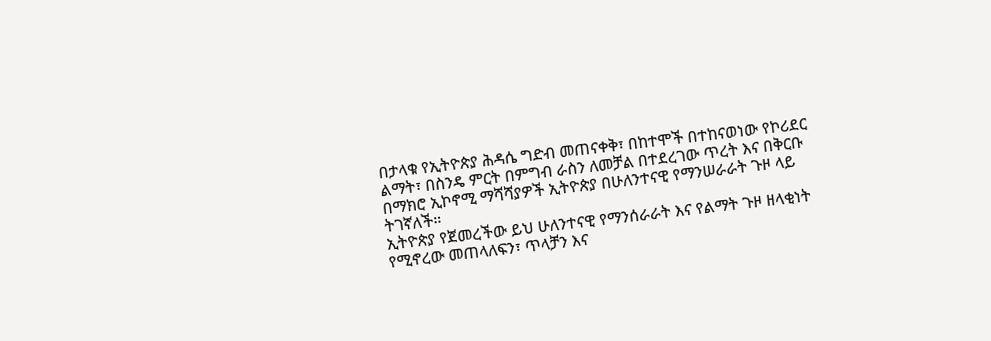በታላቁ የኢትዮጵያ ሕዳሴ ግድብ መጠናቀቅ፣ በከተሞች በተከናወነው የኮሪደር ልማት፣ በስንዴ ምርት በምግብ ራስን ለመቻል በተደረገው ጥረት እና በቅርቡ በማክሮ ኢኮኖሚ ማሻሻያዎች ኢትዮጵያ በሁለንተናዊ የማንሠራራት ጉዞ ላይ ትገኛለች።
ኢትዮጵያ የጀመረችው ይህ ሁለንተናዊ የማንሰራራት እና የልማት ጉዞ ዘላቂነት የሚኖረው መጠላለፍን፣ ጥላቻን እና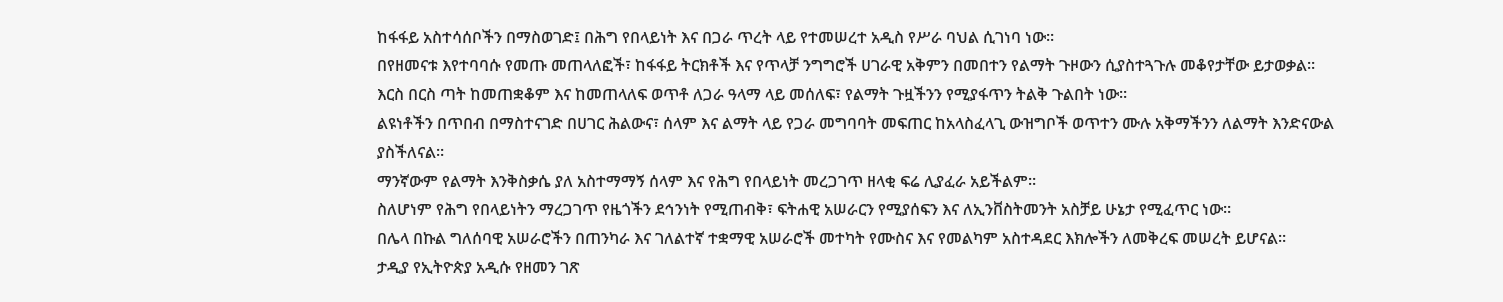ከፋፋይ አስተሳሰቦችን በማስወገድ፤ በሕግ የበላይነት እና በጋራ ጥረት ላይ የተመሠረተ አዲስ የሥራ ባህል ሲገነባ ነው።
በየዘመናቱ እየተባባሱ የመጡ መጠላለፎች፣ ከፋፋይ ትርክቶች እና የጥላቻ ንግግሮች ሀገራዊ አቅምን በመበተን የልማት ጉዞውን ሲያስተጓጉሉ መቆየታቸው ይታወቃል።
እርስ በርስ ጣት ከመጠቋቆም እና ከመጠላለፍ ወጥቶ ለጋራ ዓላማ ላይ መሰለፍ፣ የልማት ጉዟችንን የሚያፋጥን ትልቅ ጉልበት ነው።
ልዩነቶችን በጥበብ በማስተናገድ በሀገር ሕልውና፣ ሰላም እና ልማት ላይ የጋራ መግባባት መፍጠር ከአላስፈላጊ ውዝግቦች ወጥተን ሙሉ አቅማችንን ለልማት እንድናውል ያስችለናል።
ማንኛውም የልማት እንቅስቃሴ ያለ አስተማማኝ ሰላም እና የሕግ የበላይነት መረጋገጥ ዘላቂ ፍሬ ሊያፈራ አይችልም።
ስለሆነም የሕግ የበላይነትን ማረጋገጥ የዜጎችን ደኅንነት የሚጠብቅ፣ ፍትሐዊ አሠራርን የሚያሰፍን እና ለኢንቨስትመንት አስቻይ ሁኔታ የሚፈጥር ነው።
በሌላ በኩል ግለሰባዊ አሠራሮችን በጠንካራ እና ገለልተኛ ተቋማዊ አሠራሮች መተካት የሙስና እና የመልካም አስተዳደር እክሎችን ለመቅረፍ መሠረት ይሆናል።
ታዲያ የኢትዮጵያ አዲሱ የዘመን ገጽ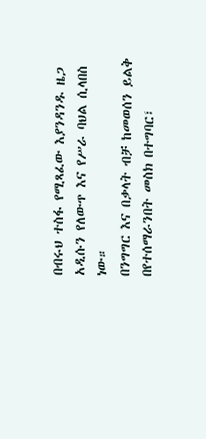በብሩህ ተስፋ የሚጻፈው እያንዳንዱ ዜጋ አዲሱን የለውጥ እና የሥራ ባህል ሲላበስ ነው።
በንግግር እና በቃላት ብቻ ከመወሰን ይልቅ በየተሰማራንበት መስክ በተግባር፣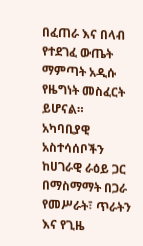በፈጠራ እና በላብ የተደገፈ ውጤት ማምጣት አዲሱ የዜግነት መስፈርት ይሆናል።
አካባቢያዊ አስተሳሰቦችን ከሀገራዊ ራዕይ ጋር በማስማማት በጋራ የመሥራት፣ ጥራትን እና የጊዜ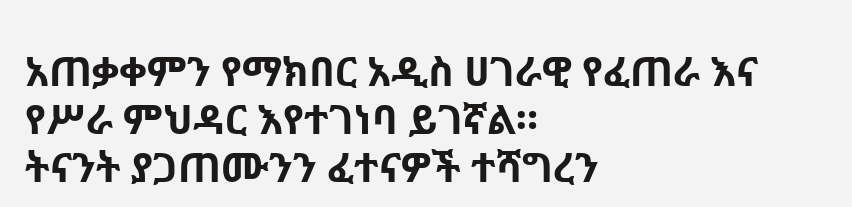አጠቃቀምን የማክበር አዲስ ሀገራዊ የፈጠራ እና የሥራ ምህዳር እየተገነባ ይገኛል።
ትናንት ያጋጠሙንን ፈተናዎች ተሻግረን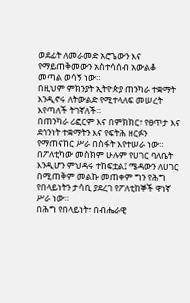ወደፊት ለመራመድ አሮጌውን እና የማይጠቅመውን አስተሳሰብ አውልቆ መጣል ወሳኝ ነው።
በዚህም ምክንያት ኢትዮጵያ ጠንካራ ተቋማት እንዲኖሩ ለትውልድ የሚተላለፍ መሠረት እየጣለች ትገኛለች።
በጠንካራ ሪፎርም እና በምክክር፣ የፀጥታ እና ደኅንነት ተቋማትን እና የፍትሕ ዘርፉን የማጠናከር ሥራ በስፋት እየተሠራ ነው።
በፖለቲካው መስክም ሁሉም የሀገር ባለቤት እንዲሆን ምህዳሩ ተከፍቷል፤ ሜዳውን ለሀገር በሚጠቅም መልኩ መጠቀም ግን የሕግ የበላይነትን ታሳቢ ያደረገ የፖለቲከኞች ዋነኛ ሥራ ነው።
በሕግ የበላይነት፣ በብሔራዊ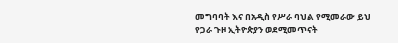መግባባት እና በአዲስ የሥራ ባህል የሚመራው ይህ የጋራ ጉዞ ኢትዮጵያን ወደሚመጥናት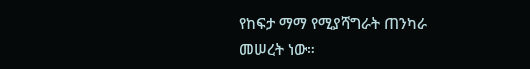የከፍታ ማማ የሚያሻግራት ጠንካራ መሠረት ነው።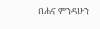በሐና ምንዳሁን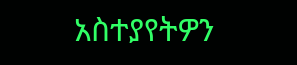አስተያየትዎን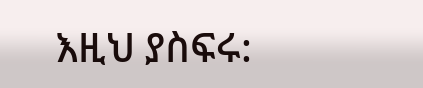እዚህ ያስፍሩ: